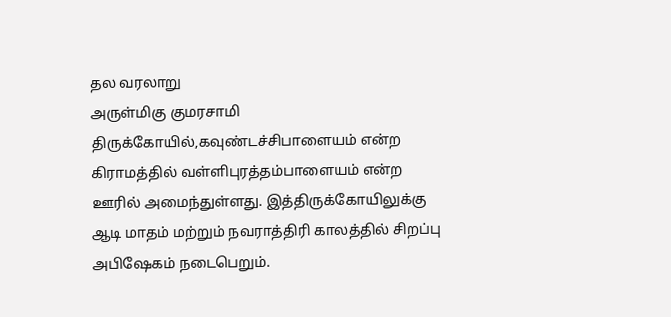தல வரலாறு
அருள்மிகு குமரசாமி திருக்கோயில்,கவுண்டச்சிபாளையம் என்ற கிராமத்தில் வள்ளிபுரத்தம்பாளையம் என்ற ஊரில் அமைந்துள்ளது. இத்திருக்கோயிலுக்கு ஆடி மாதம் மற்றும் நவராத்திரி காலத்தில் சிறப்பு அபிஷேகம் நடைபெறும்.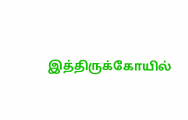இத்திருக்கோயில்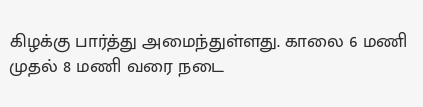கிழக்கு பார்த்து அமைந்துள்ளது. காலை 6 மணி முதல் 8 மணி வரை நடை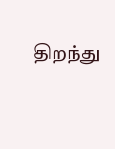திறந்து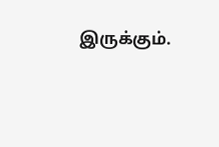இருக்கும்.